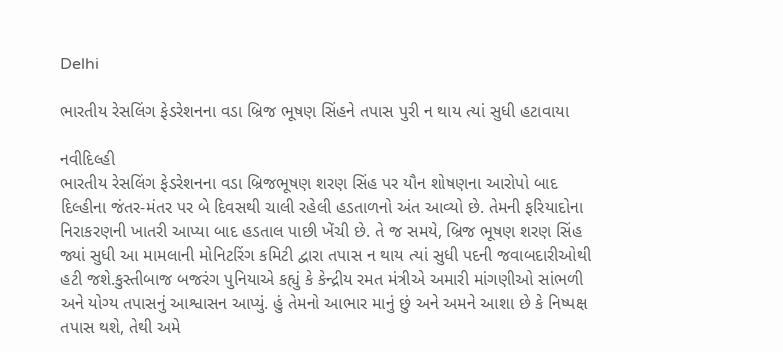Delhi

ભારતીય રેસલિંગ ફેડરેશનના વડા બ્રિજ ભૂષણ સિંહને તપાસ પુરી ન થાય ત્યાં સુધી હટાવાયા

નવીદિલ્હી
ભારતીય રેસલિંગ ફેડરેશનના વડા બ્રિજભૂષણ શરણ સિંહ પર યૌન શોષણના આરોપો બાદ દિલ્હીના જંતર-મંતર પર બે દિવસથી ચાલી રહેલી હડતાળનો અંત આવ્યો છે. તેમની ફરિયાદોના નિરાકરણની ખાતરી આપ્યા બાદ હડતાલ પાછી ખેંચી છે. તે જ સમયે, બ્રિજ ભૂષણ શરણ સિંહ જ્યાં સુધી આ મામલાની મોનિટરિંગ કમિટી દ્વારા તપાસ ન થાય ત્યાં સુધી પદની જવાબદારીઓથી હટી જશે.કુસ્તીબાજ બજરંગ પુનિયાએ કહ્યું કે કેન્દ્રીય રમત મંત્રીએ અમારી માંગણીઓ સાંભળી અને યોગ્ય તપાસનું આશ્વાસન આપ્યું. હું તેમનો આભાર માનું છું અને અમને આશા છે કે નિષ્પક્ષ તપાસ થશે, તેથી અમે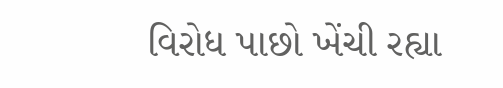વિરોધ પાછો ખેંચી રહ્યા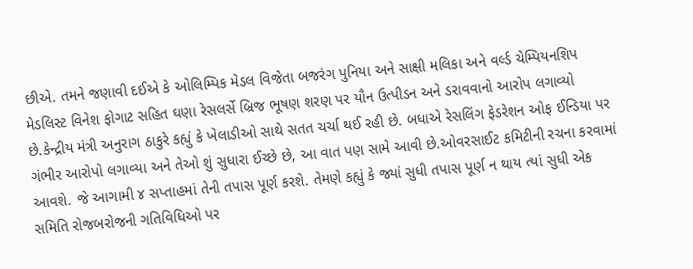છીએ. તમને જણાવી દઈએ કે ઓલિમ્પિક મેડલ વિજેતા બજરંગ પુનિયા અને સાક્ષી મલિકા અને વર્લ્ડ ચેમ્પિયનશિપ મેડલિસ્ટ વિનેશ ફોગાટ સહિત ઘણા રેસલર્સે બ્રિજ ભૂષણ શરણ પર યૌન ઉત્પીડન અને ડરાવવાનો આરોપ લગાવ્યો છે.કેન્દ્રીય મંત્રી અનુરાગ ઠાકુરે કહ્યું કે ખેલાડીઓ સાથે સતત ચર્ચા થઈ રહી છે. બધાએ રેસલિંગ ફેડરેશન ઓફ ઈન્ડિયા પર ગંભીર આરોપો લગાવ્યા અને તેઓ શું સુધારા ઈચ્છે છે, આ વાત પણ સામે આવી છે.ઓવરસાઈટ કમિટીની રચના કરવામાં આવશે. જે આગામી ૪ સપ્તાહમાં તેની તપાસ પૂર્ણ કરશે. તેમણે કહ્યું કે જ્યાં સુધી તપાસ પૂર્ણ ન થાય ત્યાં સુધી એક સમિતિ રોજબરોજની ગતિવિધિઓ પર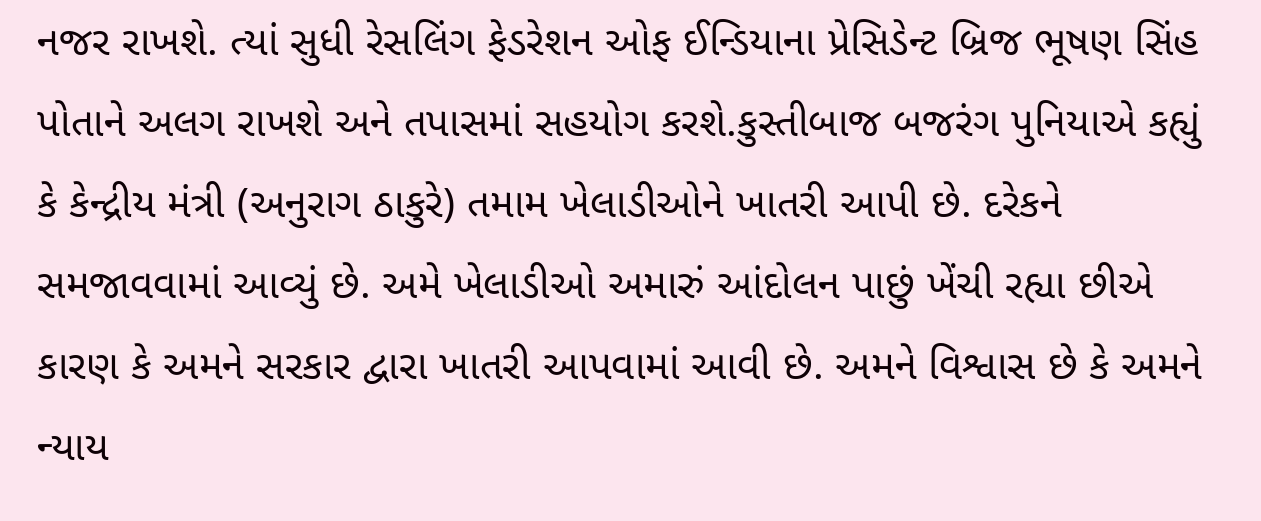નજર રાખશે. ત્યાં સુધી રેસલિંગ ફેડરેશન ઓફ ઈન્ડિયાના પ્રેસિડેન્ટ બ્રિજ ભૂષણ સિંહ પોતાને અલગ રાખશે અને તપાસમાં સહયોગ કરશે.કુસ્તીબાજ બજરંગ પુનિયાએ કહ્યું કે કેન્દ્રીય મંત્રી (અનુરાગ ઠાકુરે) તમામ ખેલાડીઓને ખાતરી આપી છે. દરેકને સમજાવવામાં આવ્યું છે. અમે ખેલાડીઓ અમારું આંદોલન પાછું ખેંચી રહ્યા છીએ કારણ કે અમને સરકાર દ્વારા ખાતરી આપવામાં આવી છે. અમને વિશ્વાસ છે કે અમને ન્યાય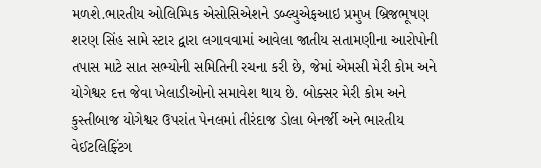મળશે.ભારતીય ઓલિમ્પિક એસોસિએશને ડબ્લ્યુએફઆઇ પ્રમુખ બ્રિજભૂષણ શરણ સિંહ સામે સ્ટાર દ્વારા લગાવવામાં આવેલા જાતીય સતામણીના આરોપોની તપાસ માટે સાત સભ્યોની સમિતિની રચના કરી છે, જેમાં એમસી મેરી કોમ અને યોગેશ્વર દત્ત જેવા ખેલાડીઓનો સમાવેશ થાય છે. બોક્સર મેરી કોમ અને કુસ્તીબાજ યોગેશ્વર ઉપરાંત પેનલમાં તીરંદાજ ડોલા બેનર્જી અને ભારતીય વેઈટલિફ્ટિંગ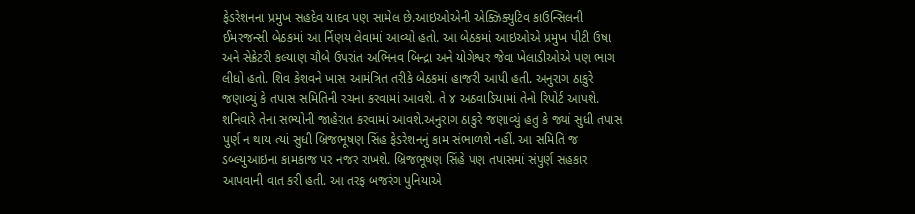ફેડરેશનના પ્રમુખ સહદેવ યાદવ પણ સામેલ છે.આઇઓએની એક્ઝિક્યુટિવ કાઉન્સિલની ઈમરજન્સી બેઠકમાં આ ર્નિણય લેવામાં આવ્યો હતો. આ બેઠકમાં આઇઓએ પ્રમુખ પીટી ઉષા અને સેક્રેટરી કલ્યાણ ચૌબે ઉપરાંત અભિનવ બિન્દ્રા અને યોગેશ્વર જેવા ખેલાડીઓએ પણ ભાગ લીધો હતો. શિવ કેશવને ખાસ આમંત્રિત તરીકે બેઠકમાં હાજરી આપી હતી. અનુરાગ ઠાકુરે જણાવ્યું કે તપાસ સમિતિની રચના કરવામાં આવશે. તે ૪ અઠવાડિયામાં તેનો રિપોર્ટ આપશે. શનિવારે તેના સભ્યોની જાહેરાત કરવામાં આવશે.અનુરાગ ઠાકુરે જણાવ્યું હતુ કે જ્યાં સુધી તપાસ પુર્ણ ન થાય ત્યાં સુધી બ્રિજભૂષણ સિંહ ફેડરેશનનું કામ સંભાળશે નહીં. આ સમિતિ જ ડબ્લ્યુઆઇના કામકાજ પર નજર રાખશે. બ્રિજભૂષણ સિંહે પણ તપાસમાં સંપુર્ણ સહકાર આપવાની વાત કરી હતી. આ તરફ બજરંગ પુનિયાએ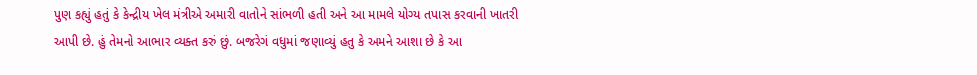પુણ કહ્યું હતું કે કેન્દ્રીય ખેલ મંત્રીએ અમારી વાતોને સાંભળી હતી અને આ મામલે યોગ્ય તપાસ કરવાની ખાતરી આપી છે. હું તેમનો આભાર વ્યક્ત કરું છું. બજરેગં વધુમાં જણાવ્યું હતુ કે અમને આશા છે કે આ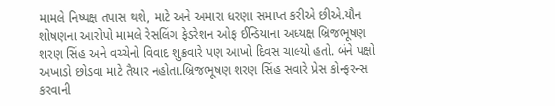મામલે નિષ્પક્ષ તપાસ થશે, માટે અને અમારા ધરણા સમાપ્ત કરીએ છીએ.યૌન શોષણના આરોપો મામલે રેસલિંગ ફેડરેશન ઓફ ઈન્ડિયાના અધ્યક્ષ બ્રિજભૂષણ શરણ સિંહ અને વચ્ચેનો વિવાદ શુક્રવારે પણ આખો દિવસ ચાલ્યો હતો. બંને પક્ષો અખાડો છોડવા માટે તૈયાર નહોતા.બ્રિજભૂષણ શરણ સિંહ સવારે પ્રેસ કોન્ફરન્સ કરવાની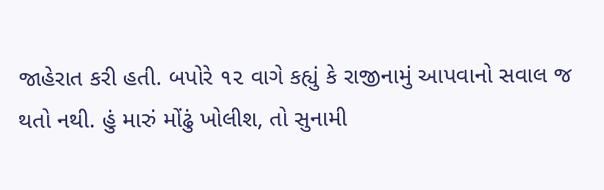જાહેરાત કરી હતી. બપોરે ૧૨ વાગે કહ્યું કે રાજીનામું આપવાનો સવાલ જ થતો નથી. હું મારું મોંઢું ખોલીશ, તો સુનામી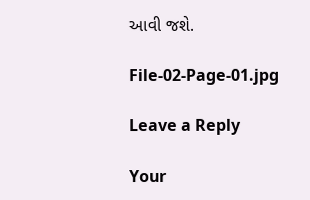આવી જશે.

File-02-Page-01.jpg

Leave a Reply

Your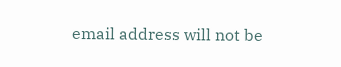email address will not be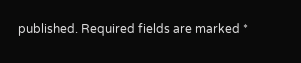published. Required fields are marked *